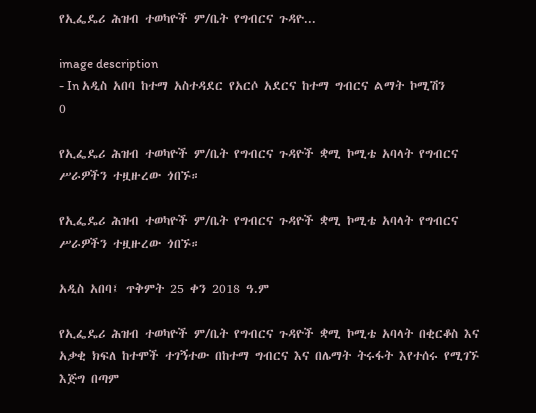የኢፌዴሪ ሕዝብ ተወካዮች ም/ቤት የግብርና ጉዳዮ...

image description
- In አዲስ አበባ ከተማ አስተዳደር የአርሶ አደርና ከተማ ግብርና ልማት ኮሚሽን    0

የኢፌዴሪ ሕዝብ ተወካዮች ም/ቤት የግብርና ጉዳዮች ቋሚ ኮሚቴ አባላት የግብርና ሥራዎችን ተዟዙረው ጎበኙ።

የኢፌዴሪ ሕዝብ ተወካዮች ም/ቤት የግብርና ጉዳዮች ቋሚ ኮሚቴ አባላት የግብርና ሥራዎችን ተዟዙረው ጎበኙ።

አዲስ አበባ፤ ጥቅምት 25 ቀን 2018 ዓ.ም

የኢፌዴሪ ሕዝብ ተወካዮች ም/ቤት የግብርና ጉዳዮች ቋሚ ኮሚቴ አባላት በቂርቆስ እና አቃቂ ክፍለ ከተሞች ተገኝተው በከተማ ግብርና እና በሌማት ትሩፋት እየተሰሩ የሚገኙ እጅግ በጣም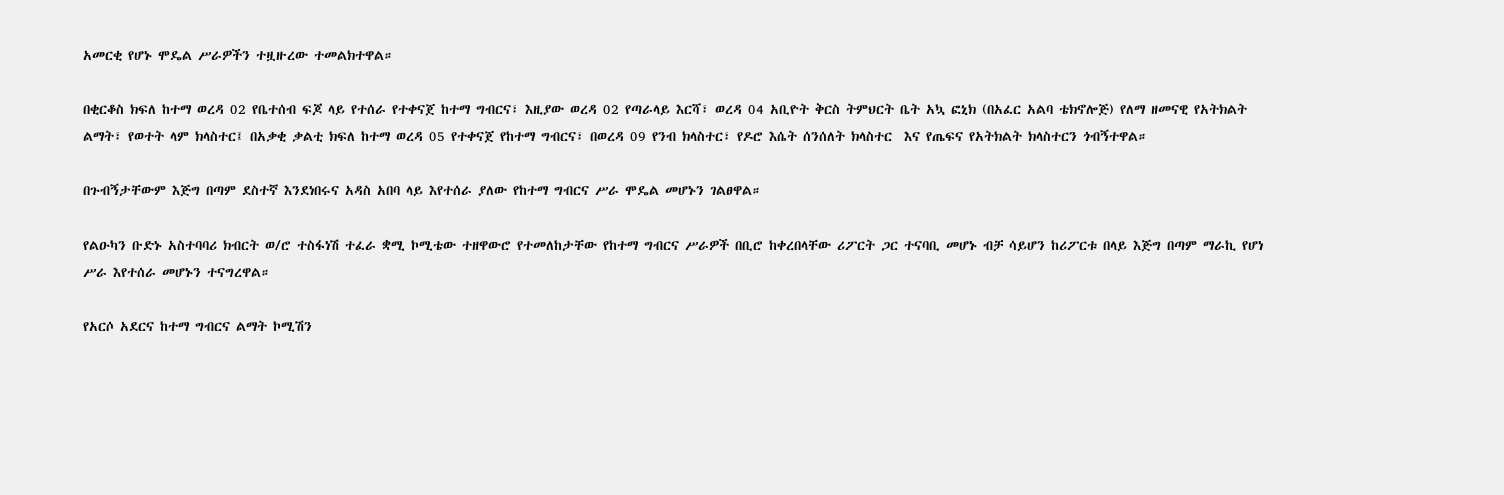አመርቂ የሆኑ ሞዴል ሥራዎችን ተዟዙረው ተመልክተዋል።

በቂርቆስ ክፍለ ከተማ ወረዳ 02 የቤተሰብ ፍጆ ላይ የተሰራ የተቀናጀ ከተማ ግብርና፣ እዚያው ወረዳ 02 የጣራላይ እርሻ፣ ወረዳ 04 አቢዮት ቅርስ ትምህርት ቤት አኳ ፎኒክ (በአፈር አልባ ቴክኖሎጅ) የለማ ዘመናዊ የአትክልት ልማት፣ የወተት ላም ክላስተር፤ በአቃቂ ቃልቲ ክፍለ ከተማ ወረዳ 05 የተቀናጀ የከተማ ግብርና፣ በወረዳ 09 የንብ ክላስተር፣ የዶሮ እሴት ሰንሰለት ክላስተር  እና የጤፍና የአትክልት ክላስተርን ጎብኝተዋል።

በጉብኝታቸውም እጅግ በጣም ደስተኛ እንደነበሩና አዳስ አበባ ላይ እየተሰራ ያለው የከተማ ግብርና ሥራ ሞዴል መሆኑን ገልፀዋል።

የልዑካን ቡድኑ አስተባባሪ ክብርት ወ/ሮ ተስፋነሽ ተፈራ ቋሚ ኮሚቴው ተዘዋውሮ የተመለከታቸው የከተማ ግብርና ሥራዎች በቢሮ ከቀረበላቸው ሪፖርት ጋር ተናባቢ መሆኑ ብቻ ሳይሆን ከሪፖርቱ በላይ እጅግ በጣም ማራኪ የሆነ ሥራ እየተሰራ መሆኑን ተናግረዋል።

የአርሶ አደርና ከተማ ግብርና ልማት ኮሚሽን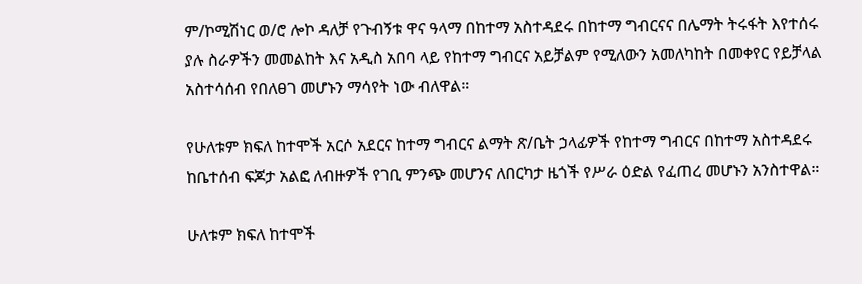ም/ኮሚሽነር ወ/ሮ ሎኮ ዳለቻ የጉብኝቱ ዋና ዓላማ በከተማ አስተዳደሩ በከተማ ግብርናና በሌማት ትሩፋት እየተሰሩ ያሉ ስራዎችን መመልከት እና አዲስ አበባ ላይ የከተማ ግብርና አይቻልም የሚለውን አመለካከት በመቀየር የይቻላል አስተሳሰብ የበለፀገ መሆኑን ማሳየት ነው ብለዋል።

የሁለቱም ክፍለ ከተሞች አርሶ አደርና ከተማ ግብርና ልማት ጽ/ቤት ኃላፊዎች የከተማ ግብርና በከተማ አስተዳደሩ ከቤተሰብ ፍጆታ አልፎ ለብዙዎች የገቢ ምንጭ መሆንና ለበርካታ ዜጎች የሥራ ዕድል የፈጠረ መሆኑን አንስተዋል።

ሁለቱም ክፍለ ከተሞች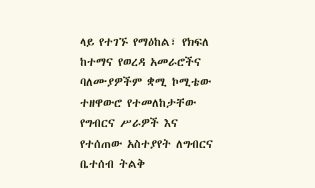ላይ የተገኙ የማዕከል፣ የክፍለ ከተማና የወረዳ አመራሮችና ባለሙያዎችም ቋሚ ኮሚቴው ተዘዋውሮ የተመለከታቸው የግብርና ሥራዎች እና የተሰጠው አስተያየት ለግብርና ቤተሰብ ትልቅ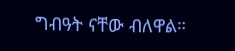ግብዓት ናቸው ብለዋል።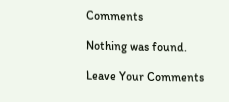Comments

Nothing was found.

Leave Your Comments